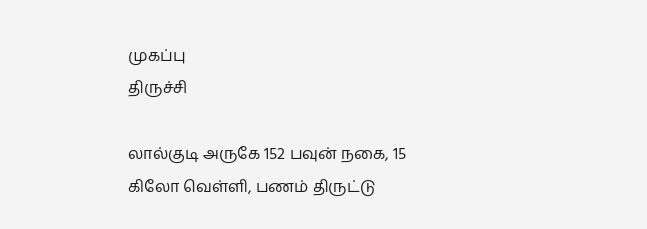முகப்பு
திருச்சி

லால்குடி அருகே 152 பவுன் நகை, 15 கிலோ வெள்ளி, பணம் திருட்டு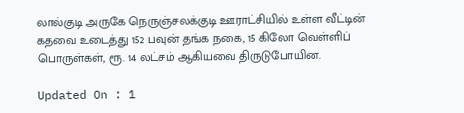லால்குடி அருகே நெருஞ்சலக்குடி ஊராட்சியில் உள்ள வீட்டின் கதவை உடைத்து 152 பவுன் தங்க நகை, 15 கிலோ வெள்ளிப் பொருள்கள், ரூ. 14 லட்சம் ஆகியவை திருடுபோயின.

Updated On : 1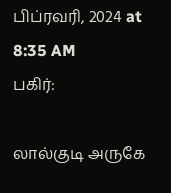பிப்ரவரி, 2024 at 8:35 AM
பகிர்:

லால்குடி அருகே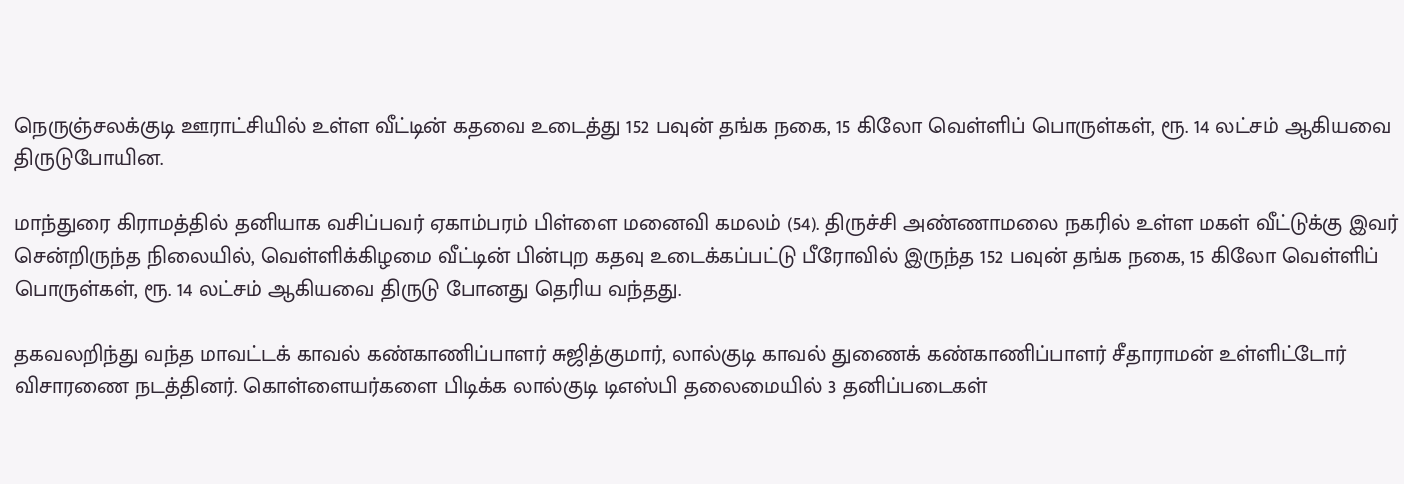நெருஞ்சலக்குடி ஊராட்சியில் உள்ள வீட்டின் கதவை உடைத்து 152 பவுன் தங்க நகை, 15 கிலோ வெள்ளிப் பொருள்கள், ரூ. 14 லட்சம் ஆகியவை திருடுபோயின.

மாந்துரை கிராமத்தில் தனியாக வசிப்பவர் ஏகாம்பரம் பிள்ளை மனைவி கமலம் (54). திருச்சி அண்ணாமலை நகரில் உள்ள மகள் வீட்டுக்கு இவர் சென்றிருந்த நிலையில், வெள்ளிக்கிழமை வீட்டின் பின்புற கதவு உடைக்கப்பட்டு பீரோவில் இருந்த 152 பவுன் தங்க நகை, 15 கிலோ வெள்ளிப் பொருள்கள், ரூ. 14 லட்சம் ஆகியவை திருடு போனது தெரிய வந்தது.

தகவலறிந்து வந்த மாவட்டக் காவல் கண்காணிப்பாளர் சுஜித்குமார், லால்குடி காவல் துணைக் கண்காணிப்பாளர் சீதாராமன் உள்ளிட்டோர் விசாரணை நடத்தினர். கொள்ளையர்களை பிடிக்க லால்குடி டிஎஸ்பி தலைமையில் 3 தனிப்படைகள்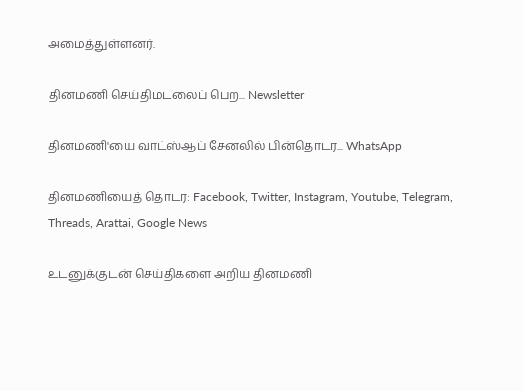அமைத்துள்ளனர்.

தினமணி செய்திமடலைப் பெற... Newsletter

தினமணி'யை வாட்ஸ்ஆப் சேனலில் பின்தொடர... WhatsApp

தினமணியைத் தொடர: Facebook, Twitter, Instagram, Youtube, Telegram, Threads, Arattai, Google News

உடனுக்குடன் செய்திகளை அறிய தினமணி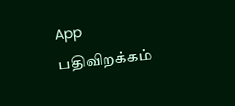App பதிவிறக்கம்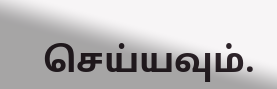செய்யவும்.